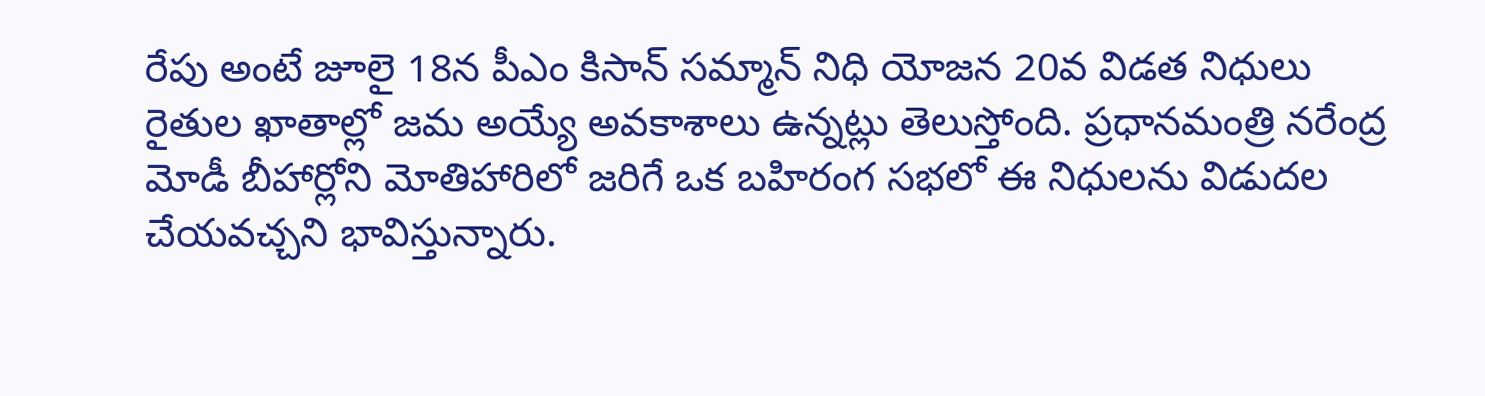రేపు అంటే జూలై 18న పీఎం కిసాన్ సమ్మాన్ నిధి యోజన 20వ విడత నిధులు రైతుల ఖాతాల్లో జమ అయ్యే అవకాశాలు ఉన్నట్లు తెలుస్తోంది. ప్రధానమంత్రి నరేంద్ర మోడీ బీహార్లోని మోతిహారిలో జరిగే ఒక బహిరంగ సభలో ఈ నిధులను విడుదల చేయవచ్చని భావిస్తున్నారు.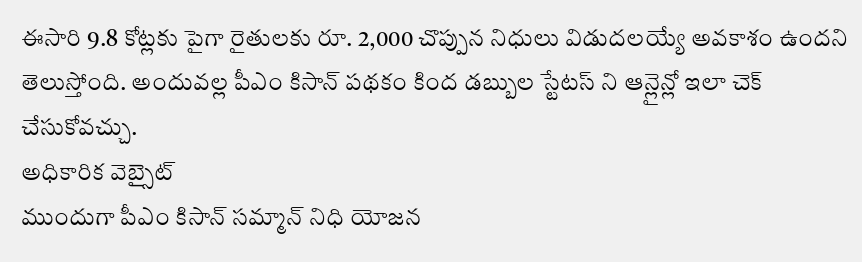ఈసారి 9.8 కోట్లకు పైగా రైతులకు రూ. 2,000 చొప్పున నిధులు విడుదలయ్యే అవకాశం ఉందని తెలుస్తోంది. అందువల్ల పీఎం కిసాన్ పథకం కింద డబ్బుల స్టేటస్ ని ఆన్లైన్లో ఇలా చెక్ చేసుకోవచ్చు.
అధికారిక వెబ్సైట్
ముందుగా పీఎం కిసాన్ సమ్మాన్ నిధి యోజన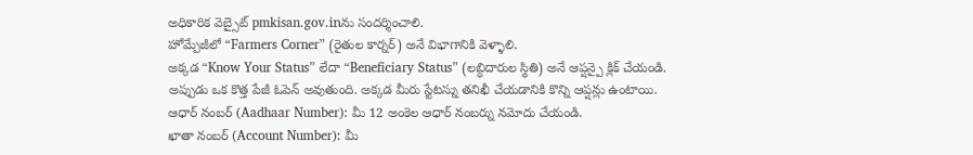అధికారిక వెబ్సైట్ pmkisan.gov.inను సందర్శించాలి.
హోమ్పేజీలో “Farmers Corner” (రైతుల కార్నర్) అనే విభాగానికి వెళ్ళాలి.
అక్కడ “Know Your Status” లేదా “Beneficiary Status” (లబ్ధిదారుల స్థితి) అనే ఆప్షన్పై క్లిక్ చేయండి.
అప్పుడు ఒక కొత్త పేజీ ఓపెన్ అవుతుంది. అక్కడ మీరు స్టేటస్ను తనిఖీ చేయడానికి కొన్ని ఆప్షన్లు ఉంటాయి.
ఆధార్ నంబర్ (Aadhaar Number): మీ 12 అంకెల ఆధార్ నంబర్ను నమోదు చేయండి.
ఖాతా నంబర్ (Account Number): మీ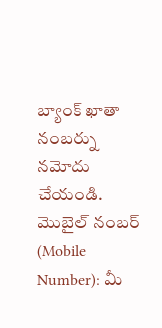బ్యాంక్ ఖాతా నంబర్ను నమోదు చేయండి.
మొబైల్ నంబర్ (Mobile Number): మీ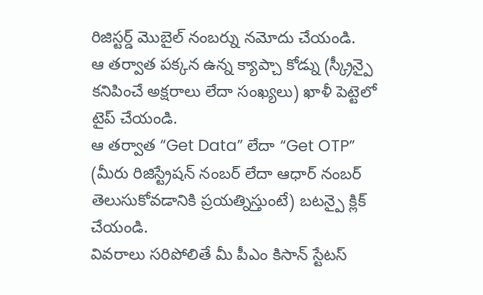రిజిస్టర్డ్ మొబైల్ నంబర్ను నమోదు చేయండి.
ఆ తర్వాత పక్కన ఉన్న క్యాప్చా కోడ్ను (స్క్రీన్పై కనిపించే అక్షరాలు లేదా సంఖ్యలు) ఖాళీ పెట్టెలో టైప్ చేయండి.
ఆ తర్వాత “Get Data” లేదా “Get OTP” (మీరు రిజిస్ట్రేషన్ నంబర్ లేదా ఆధార్ నంబర్ తెలుసుకోవడానికి ప్రయత్నిస్తుంటే) బటన్పై క్లిక్ చేయండి.
వివరాలు సరిపోలితే మీ పీఎం కిసాన్ స్టేటస్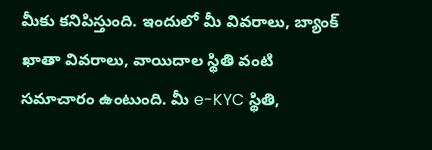మీకు కనిపిస్తుంది. ఇందులో మీ వివరాలు, బ్యాంక్ ఖాతా వివరాలు, వాయిదాల స్థితి వంటి సమాచారం ఉంటుంది. మీ e-KYC స్థితి,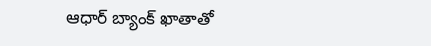ఆధార్ బ్యాంక్ ఖాతాతో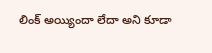లింక్ అయ్యిందా లేదా అని కూడా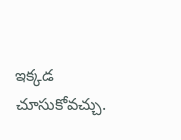ఇక్కడ చూసుకోవచ్చు.